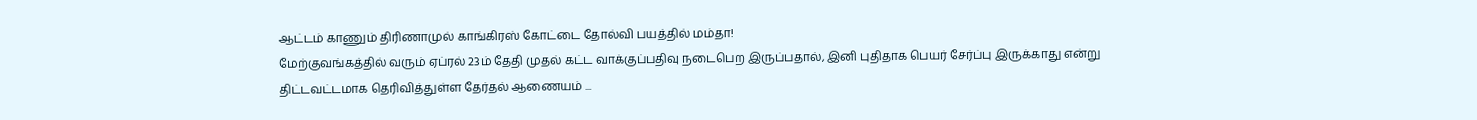ஆட்டம் காணும் திரிணாமுல் காங்கிரஸ் கோட்டை தோல்வி பயத்தில் மம்தா!
மேற்குவங்கத்தில் வரும் ஏப்ரல் 23ம் தேதி முதல் கட்ட வாக்குப்பதிவு நடைபெற இருப்பதால், இனி புதிதாக பெயர் சேர்ப்பு இருக்காது என்று திட்டவட்டமாக தெரிவித்துள்ள தேர்தல் ஆணையம் ...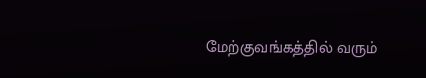மேற்குவங்கத்தில் வரும்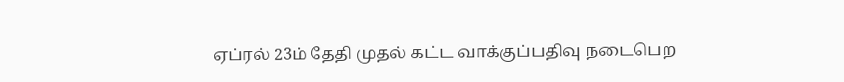ஏப்ரல் 23ம் தேதி முதல் கட்ட வாக்குப்பதிவு நடைபெற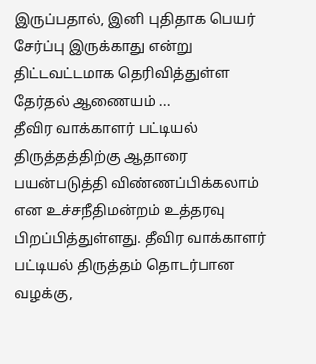இருப்பதால், இனி புதிதாக பெயர் சேர்ப்பு இருக்காது என்று திட்டவட்டமாக தெரிவித்துள்ள தேர்தல் ஆணையம் ...
தீவிர வாக்காளர் பட்டியல் திருத்தத்திற்கு ஆதாரை பயன்படுத்தி விண்ணப்பிக்கலாம் என உச்சநீதிமன்றம் உத்தரவு பிறப்பித்துள்ளது. தீவிர வாக்காளர் பட்டியல் திருத்தம் தொடர்பான வழக்கு,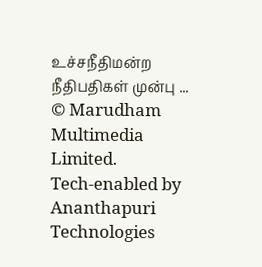உச்சநீதிமன்ற நீதிபதிகள் முன்பு ...
© Marudham Multimedia Limited.
Tech-enabled by Ananthapuri Technologies